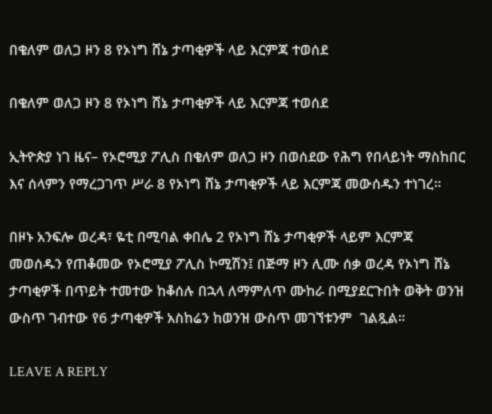በቄለም ወለጋ ዞን 8 የኦነግ ሸኔ ታጣቂዎች ላይ እርምጃ ተወሰደ

በቄለም ወለጋ ዞን 8 የኦነግ ሸኔ ታጣቂዎች ላይ እርምጃ ተወሰደ

ኢትዮጵያ ነገ ዜና– የኦሮሚያ ፖሊስ በቄለም ወለጋ ዞን በወሰደው የሕግ የበላይነት ማስከበር እና ሰላምን የማረጋገጥ ሥራ 8 የኦነግ ሸኔ ታጣቂዎች ላይ እርምጃ መውሰዱን ተነገረ።

በዞኑ አንፍሎ ወረዳ፣ ዬቲ በሚባል ቀበሌ 2 የኦነግ ሸኔ ታጣቂዎች ላይም እርምጃ መወሰዱን የጠቆመው የኦሮሚያ ፖሊስ ኮሚሽን፤ በጅማ ዞን ሊሙ ሰቃ ወረዳ የኦነግ ሸኔ ታጣቂዎች በጥይት ተመተው ከቆሰሉ በኋላ ለማምለጥ ሙከራ በሚያደርጉበት ወቅት ወንዝ ውስጥ ገብተው የ6 ታጣቂዎች አስከሬን ከወንዝ ውስጥ መገኘቱንም  ገልጿል።

LEAVE A REPLY